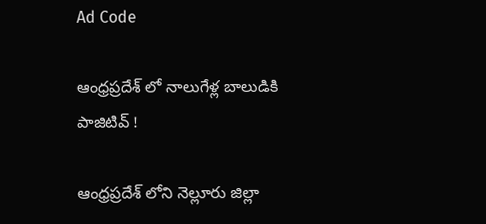Ad Code

ఆంధ్రప్రదేశ్ లో నాలుగేళ్ల బాలుడికి పాజిటివ్ !

ఆంధ్రప్రదేశ్ లోని నెల్లూరు జిల్లా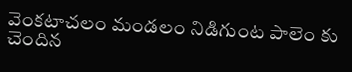వెంకటాచలం మండలం నిడిగుంట పాలెం కు చెందిన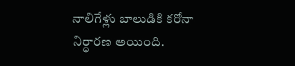నాలిగేళ్లు బాలుడికి కరోనా నిర్ధారణ అయింది.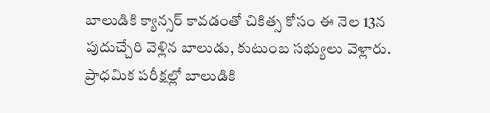బాలుడికి క్యాన్సర్ కావడంతో చికిత్స కోసం ఈ నెల 13న పుదుచ్చేరి వెళ్లిన బాలుడు, కుటుంబ సభ్యులు వెళ్లారు. ప్రాధమిక పరీక్షల్లో బాలుడికి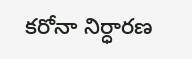కరోనా నిర్ధారణ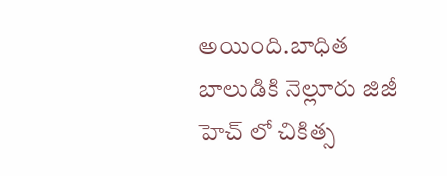అయింది.బాధిత బాలుడికి నెల్లూరు జిజీ హెచ్ లో చికిత్స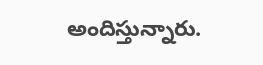అందిస్తున్నారు.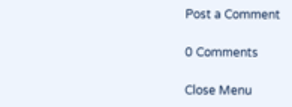Post a Comment

0 Comments

Close Menu